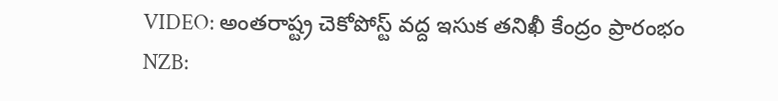VIDEO: అంతరాష్ట్ర చెకోపోస్ట్ వద్ద ఇసుక తనిఖీ కేంద్రం ప్రారంభం
NZB: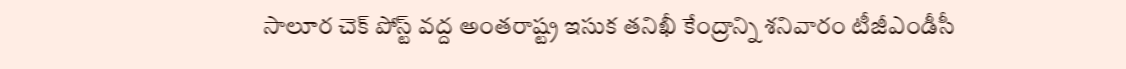సాలూర చెక్ పోస్ట్ వద్ద అంతరాష్ట్ర ఇసుక తనిఖీ కేంద్రాన్ని శనివారం టీజీఎండీసీ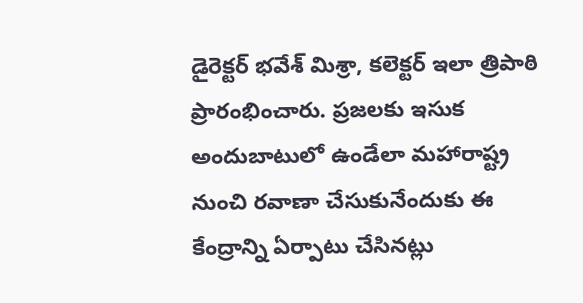డైరెక్టర్ భవేశ్ మిశ్రా, కలెక్టర్ ఇలా త్రిపాఠి ప్రారంభించారు. ప్రజలకు ఇసుక అందుబాటులో ఉండేలా మహారాష్ట్ర నుంచి రవాణా చేసుకునేందుకు ఈ కేంద్రాన్ని ఏర్పాటు చేసినట్లు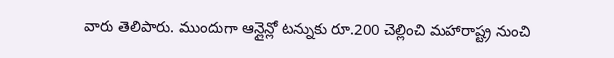వారు తెలిపారు. ముందుగా ఆన్లైన్లో టన్నుకు రూ.200 చెల్లించి మహారాష్ట్ర నుంచి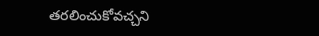తరలించుకోవచ్చని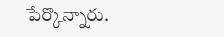పేర్కొన్నారు.